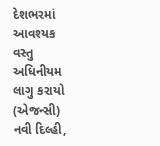દેશભરમાં આવશ્યક વસ્તુ અધિનીયમ લાગુ કરાયો
(એજન્સી) નવી દિલ્હી,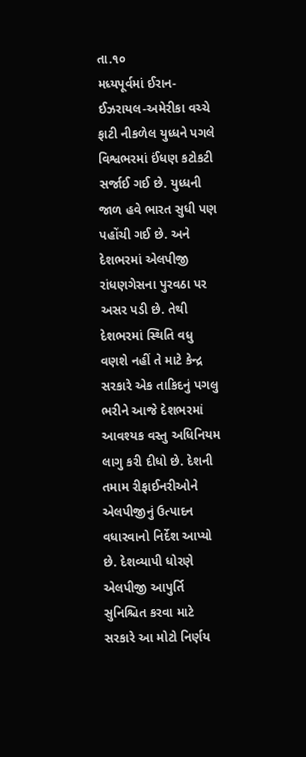તા.૧૦
મધ્યપૂર્વમાં ઈરાન-ઈઝરાયલ-અમેરીકા વચ્ચે ફાટી નીકળેલ યુધ્ધને પગલે વિશ્વભરમાં ઈંધણ કટોકટી સર્જાઈ ગઈ છે. યુધ્ધની જાળ હવે ભારત સુધી પણ પહોંચી ગઈ છે. અને દેશભરમાં એલપીજી રાંધણગેસના પુરવઠા પર અસર પડી છે. તેથી દેશભરમાં સ્થિતિ વધુ વણશે નહીં તે માટે કેન્દ્ર સરકારે એક તાકિદનું પગલુ ભરીને આજે દેશભરમાં આવશ્યક વસ્તુ અધિનિયમ લાગુ કરી દીધો છે. દેશની તમામ રીફાઈનરીઓને એલપીજીનું ઉત્પાદન વધારવાનો નિર્દેશ આપ્યો છે. દેશવ્યાપી ધોરણે એલપીજી આપુર્તિ સુનિશ્ચિત કરવા માટે સરકારે આ મોટો નિર્ણય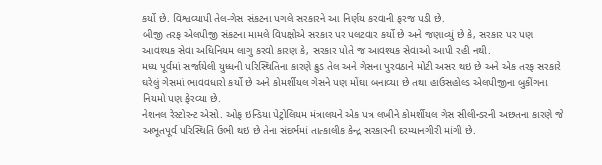કર્યો છે. વિશ્વવ્યાપી તેલ-ગેસ સંકટના પગલે સરકારને આ નિર્ણય કરવાની ફરજ પડી છે.
બીજી તરફ એલપીજી સંકટના મામલે વિપક્ષોએ સરકાર પર પલટવાર કર્યો છે અને જણાવ્યું છે કે, સરકાર પર પણ આવશ્યક સેવા અધિનિયમ લાગુ કરવો કારણ કે, સરકાર પોતે જ આવશ્યક સેવાઓ આપી રહી નથી.
મધ્ય પૂર્વમાં સર્જાયેલી યુધ્ધની પરિસ્થિતિના કારણે ક્રુડ તેલ અને ગેસના પુરવઠાને મોટી અસર થઇ છે અને એક તરફ સરકારે ઘરેલું ગેસમાં ભાવવધારો કર્યો છે અને કોમર્શીયલ ગેસને પણ મોંઘા બનાવ્યા છે તથા હાઉસહોલ્ડ એલપીજીના બુકીંગના નિયમો પણ ફેરવ્યા છે.
નેશનલ રેસ્ટોરન્ટ એસો. ઓફ ઇન્ડિયા પેટ્રોલિયમ મંત્રાલયને એક પત્ર લખીને કોમર્શીયલ ગેસ સીલીન્ડરની અછતના કારણે જે અભૂતપૂર્વ પરિસ્થિતિ ઉભી થઇ છે તેના સંદર્ભમાં તાત્કાલીક કેન્દ્ર સરકારની દરમ્યાનગીરી માંગી છે.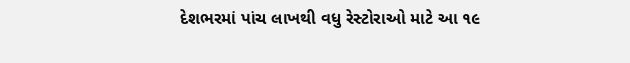દેશભરમાં પાંચ લાખથી વધુ રેસ્ટોરાઓ માટે આ ૧૯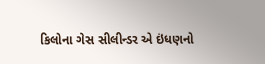કિલોના ગેસ સીલીન્ડર એ ઇંધણનો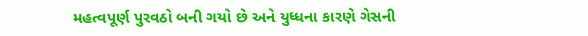મહત્વપૂર્ણ પુરવઠો બની ગયો છે અને યુધ્ધના કારણે ગેસની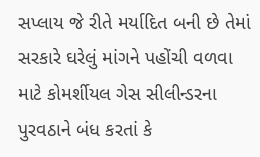સપ્લાય જે રીતે મર્યાદિત બની છે તેમાં સરકારે ઘરેલું માંગને પહોંચી વળવા માટે કોમર્શીયલ ગેસ સીલીન્ડરના પુરવઠાને બંધ કરતાં કે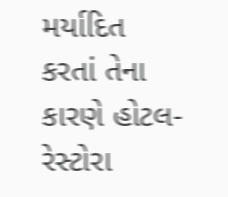મર્યાદિત કરતાં તેના કારણે હોટલ-રેસ્ટોરા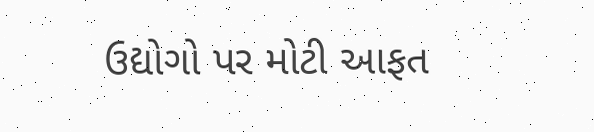ઉદ્યોગો પર મોટી આફત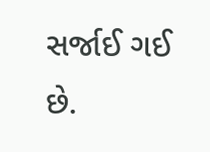સર્જાઈ ગઈ છે.